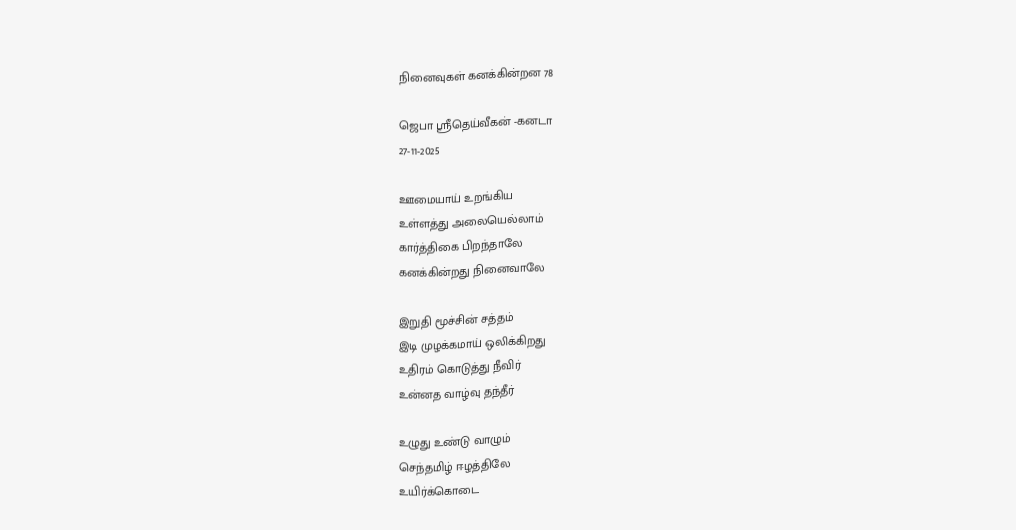நினைவுகள் கனக்கின்றன 78

ஜெபா ஸ்ரீதெய்வீகன் -கனடா
27-11-2025

ஊமையாய் உறங்கிய
உள்ளத்து அலையெல்லாம்
கார்த்திகை பிறந்தாலே
கனக்கின்றது நினைவாலே

இறுதி மூச்சின் சத்தம்
இடி முழக்கமாய் ஒலிக்கிறது
உதிரம் கொடுத்து நீவிர்
உன்னத வாழ்வு தந்தீர்

உழுது உண்டு வாழும்
செந்தமிழ் ஈழத்திலே
உயிர்க்கொடை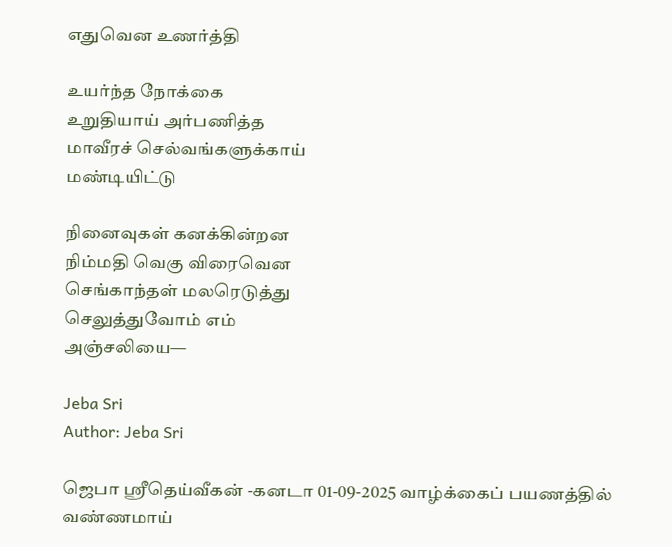எதுவென உணர்த்தி

உயர்ந்த நோக்கை
உறுதியாய் அர்பணித்த
மாவீரச் செல்வங்களுக்காய்
மண்டியிட்டு

நினைவுகள் கனக்கின்றன
நிம்மதி வெகு விரைவென
செங்காந்தள் மலரெடுத்து
செலுத்துவோம் எம்
அஞ்சலியை—

Jeba Sri
Author: Jeba Sri

ஜெபா ஸ்ரீதெய்வீகன் -கனடா 01-09-2025 வாழ்க்கைப் பயணத்தில் வண்ணமாய்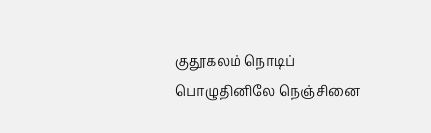குதூகலம் நொடிப் பொழுதினிலே நெஞ்சினை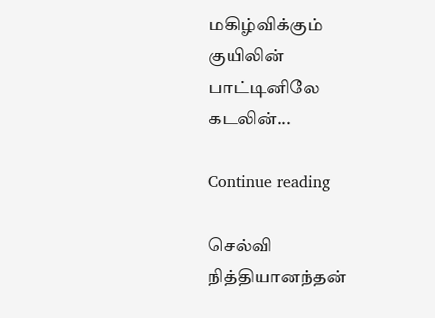மகிழ்விக்கும் குயிலின் பாட்டினிலே கடலின்...

Continue reading

செல்வி நித்தியானந்தன்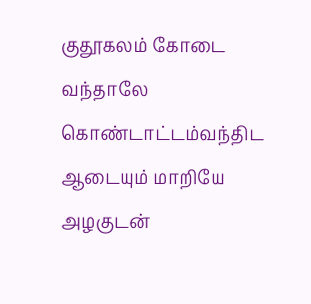குதூகலம் கோடை வந்தாலே கொண்டாட்டம்வந்திட ஆடையும் மாறியே அழகுடன்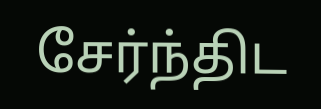சேர்ந்திட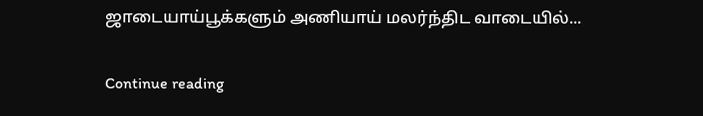ஜாடையாய்பூக்களும் அணியாய் மலர்ந்திட வாடையில்...

Continue reading